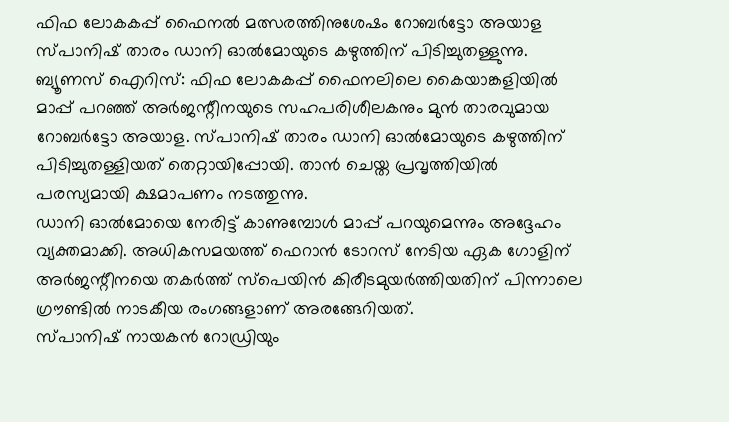ഫിഫ ലോകകപ്പ് ഫൈനൽ മത്സരത്തിനുശേഷം റോബർട്ടോ അയാള സ്പാനിഷ് താരം ഡാനി ഓൽമോയുടെ കഴുത്തിന് പിടിച്ചുതള്ളുന്നു.
ബ്യൂണസ് ഐറിസ്: ഫിഫ ലോകകപ്പ് ഫൈനലിലെ കൈയാങ്കളിയിൽ മാപ്പ് പറഞ്ഞ് അർജന്റീനയുടെ സഹപരിശീലകനും മുൻ താരവുമായ റോബർട്ടോ അയാള. സ്പാനിഷ് താരം ഡാനി ഓൽമോയുടെ കഴുത്തിന് പിടിച്ചുതള്ളിയത് തെറ്റായിപ്പോയി. താൻ ചെയ്ത പ്രവൃത്തിയിൽ പരസ്യമായി ക്ഷമാപണം നടത്തുന്നു.
ഡാനി ഓൽമോയെ നേരിട്ട് കാണുമ്പോൾ മാപ്പ് പറയുമെന്നും അദ്ദേഹം വ്യക്തമാക്കി. അധികസമയത്ത് ഫെറാൻ ടോറസ് നേടിയ ഏക ഗോളിന് അർജന്റീനയെ തകർത്ത് സ്പെയിൻ കിരീടമുയർത്തിയതിന് പിന്നാലെ ഗ്രൗണ്ടിൽ നാടകീയ രംഗങ്ങളാണ് അരങ്ങേറിയത്.
സ്പാനിഷ് നായകൻ റോഡ്രിയും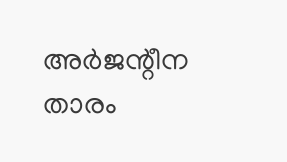അർജന്റീന താരം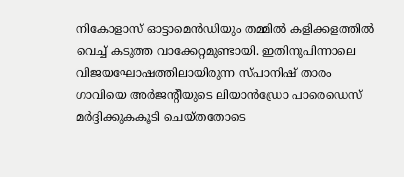നികോളാസ് ഓട്ടാമെൻഡിയും തമ്മിൽ കളിക്കളത്തിൽ വെച്ച് കടുത്ത വാക്കേറ്റമുണ്ടായി. ഇതിനുപിന്നാലെ വിജയഘോഷത്തിലായിരുന്ന സ്പാനിഷ് താരം ഗാവിയെ അർജന്റീയുടെ ലിയാൻഡ്രോ പാരെഡെസ് മർദ്ദിക്കുകകൂടി ചെയ്തതോടെ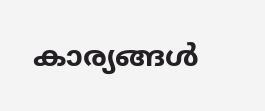കാര്യങ്ങൾ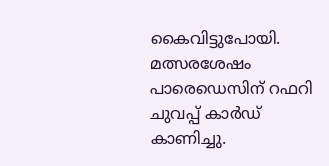കൈവിട്ടുപോയി. മത്സരശേഷം പാരെഡെസിന് റഫറി ചുവപ്പ് കാർഡ് കാണിച്ചു.